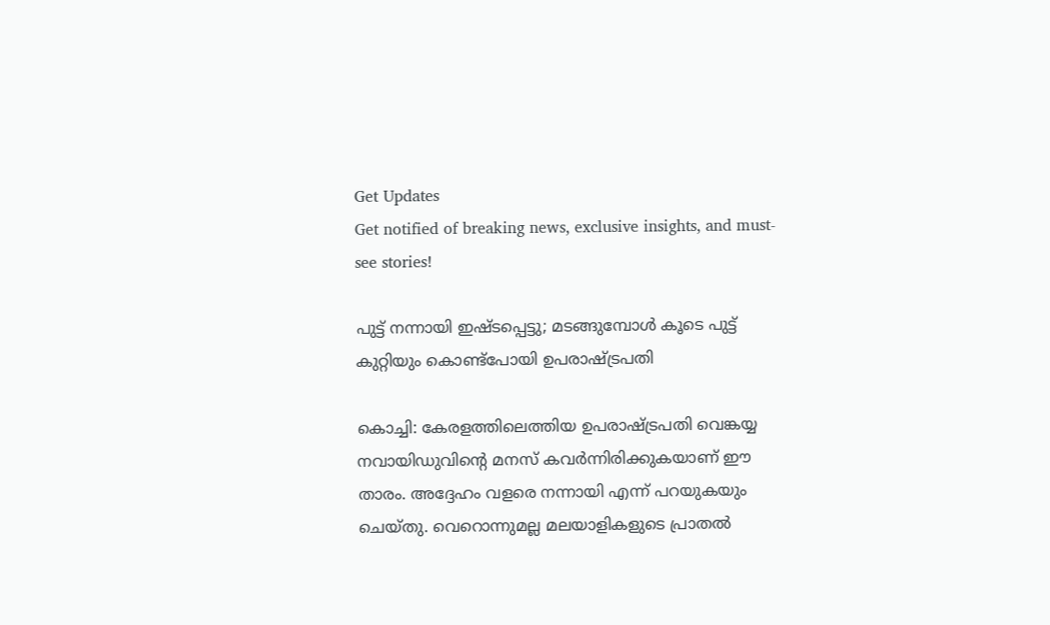Get Updates
Get notified of breaking news, exclusive insights, and must-see stories!

പുട്ട് നന്നായി ഇഷ്ടപ്പെട്ടു; മടങ്ങുമ്പോള്‍ കൂടെ പുട്ട് കുറ്റിയും കൊണ്ട്‌പോയി ഉപരാഷ്ട്രപതി

കൊച്ചി: കേരളത്തിലെത്തിയ ഉപരാഷ്ട്രപതി വെങ്കയ്യ നവായിഡുവിന്റെ മനസ് കവര്‍ന്നിരിക്കുകയാണ് ഈ താരം. അദ്ദേഹം വളരെ നന്നായി എന്ന് പറയുകയും ചെയ്തു. വെറൊന്നുമല്ല മലയാളികളുടെ പ്രാതല്‍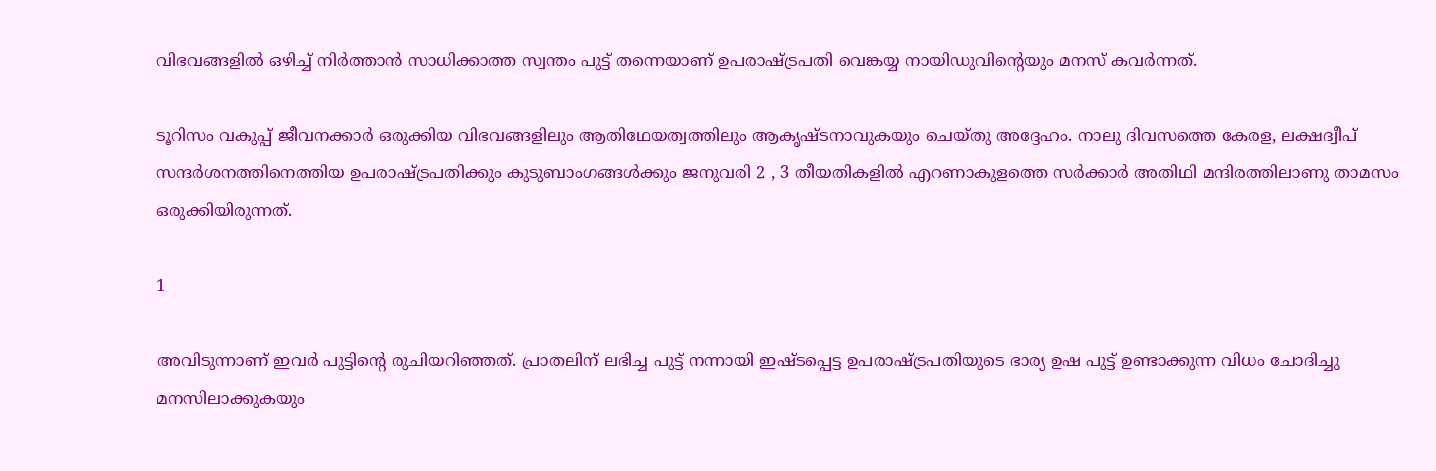വിഭവങ്ങളില്‍ ഒഴിച്ച് നിര്‍ത്താന്‍ സാധിക്കാത്ത സ്വന്തം പുട്ട് തന്നെയാണ് ഉപരാഷ്ട്രപതി വെങ്കയ്യ നായിഡുവിന്റെയും മനസ് കവര്‍ന്നത്.

ടൂറിസം വകുപ്പ് ജീവനക്കാര്‍ ഒരുക്കിയ വിഭവങ്ങളിലും ആതിഥേയത്വത്തിലും ആകൃഷ്ടനാവുകയും ചെയ്തു അദ്ദേഹം. നാലു ദിവസത്തെ കേരള, ലക്ഷദ്വീപ് സന്ദര്‍ശനത്തിനെത്തിയ ഉപരാഷ്ട്രപതിക്കും കുടുബാംഗങ്ങള്‍ക്കും ജനുവരി 2 , 3 തീയതികളില്‍ എറണാകുളത്തെ സര്‍ക്കാര്‍ അതിഥി മന്ദിരത്തിലാണു താമസം ഒരുക്കിയിരുന്നത്.

1

അവിടുന്നാണ് ഇവര്‍ പുട്ടിന്റെ രുചിയറിഞ്ഞത്. പ്രാതലിന് ലഭിച്ച പുട്ട് നന്നായി ഇഷ്ടപ്പെട്ട ഉപരാഷ്ട്രപതിയുടെ ഭാര്യ ഉഷ പുട്ട് ഉണ്ടാക്കുന്ന വിധം ചോദിച്ചു മനസിലാക്കുകയും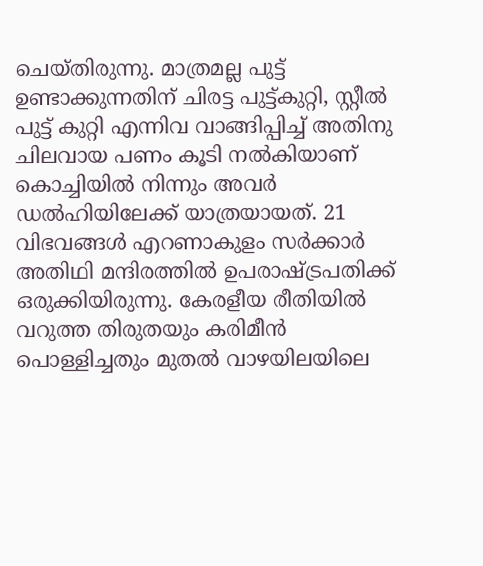ചെയ്തിരുന്നു. മാത്രമല്ല പുട്ട് ഉണ്ടാക്കുന്നതിന് ചിരട്ട പുട്ട്കുറ്റി, സ്റ്റീല്‍ പുട്ട് കുറ്റി എന്നിവ വാങ്ങിപ്പിച്ച് അതിനു ചിലവായ പണം കൂടി നല്‍കിയാണ് കൊച്ചിയില്‍ നിന്നും അവര്‍ ഡല്‍ഹിയിലേക്ക് യാത്രയായത്. 21 വിഭവങ്ങള്‍ എറണാകുളം സര്‍ക്കാര്‍ അതിഥി മന്ദിരത്തില്‍ ഉപരാഷ്ട്രപതിക്ക് ഒരുക്കിയിരുന്നു. കേരളീയ രീതിയില്‍ വറുത്ത തിരുതയും കരിമീന്‍ പൊള്ളിച്ചതും മുതല്‍ വാഴയിലയിലെ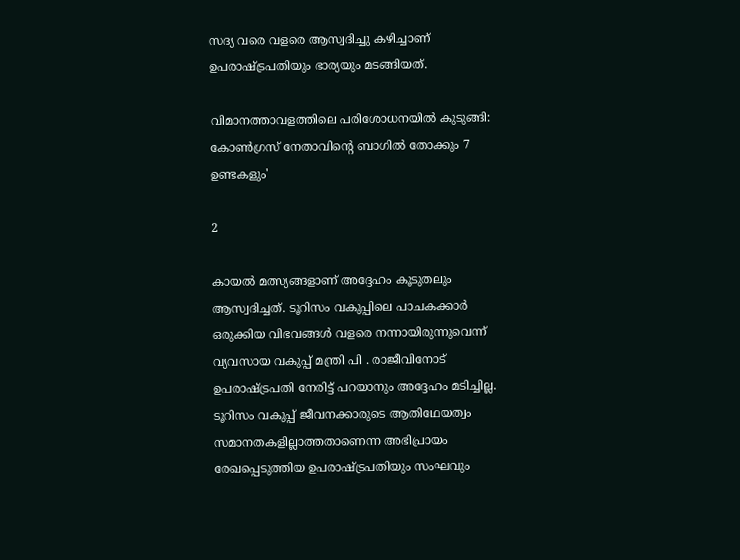സദ്യ വരെ വളരെ ആസ്വദിച്ചു കഴിച്ചാണ് ഉപരാഷ്ട്രപതിയും ഭാര്യയും മടങ്ങിയത്.

വിമാനത്താവളത്തിലെ പരിശോധനയില്‍ കുടുങ്ങി: കോണ്‍ഗ്രസ് നേതാവിന്റെ ബാഗില്‍ തോക്കും 7 ഉണ്ടകളും'

2

കായല്‍ മത്സ്യങ്ങളാണ് അദ്ദേഹം കൂടുതലും ആസ്വദിച്ചത്. ടൂറിസം വകുപ്പിലെ പാചകക്കാര്‍ ഒരുക്കിയ വിഭവങ്ങള്‍ വളരെ നന്നായിരുന്നുവെന്ന് വ്യവസായ വകുപ്പ് മന്ത്രി പി . രാജീവിനോട് ഉപരാഷ്ട്രപതി നേരിട്ട് പറയാനും അദ്ദേഹം മടിച്ചില്ല. ടൂറിസം വകുപ്പ് ജീവനക്കാരുടെ ആതിഥേയത്വം സമാനതകളില്ലാത്തതാണെന്ന അഭിപ്രായം രേഖപ്പെടുത്തിയ ഉപരാഷ്ട്രപതിയും സംഘവും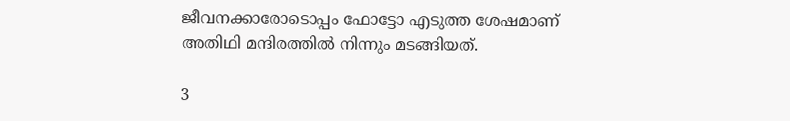ജീവനക്കാരോടൊപ്പം ഫോട്ടോ എടുത്ത ശേഷമാണ് അതിഥി മന്ദിരത്തില്‍ നിന്നും മടങ്ങിയത്.

3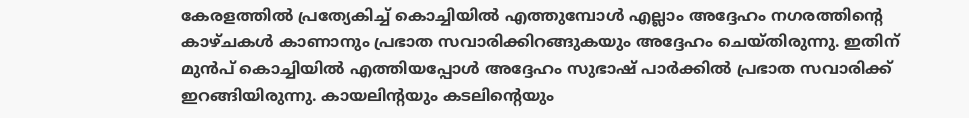കേരളത്തില്‍ പ്രത്യേകിച്ച് കൊച്ചിയില്‍ എത്തുമ്പോള്‍ എല്ലാം അദ്ദേഹം നഗരത്തിന്റെ കാഴ്ചകള്‍ കാണാനും പ്രഭാത സവാരിക്കിറങ്ങുകയും അദ്ദേഹം ചെയ്തിരുന്നു. ഇതിന് മുന്‍പ് കൊച്ചിയില്‍ എത്തിയപ്പോള്‍ അദ്ദേഹം സുഭാഷ് പാര്‍ക്കില്‍ പ്രഭാത സവാരിക്ക് ഇറങ്ങിയിരുന്നു. കായലിന്റയും കടലിന്റെയും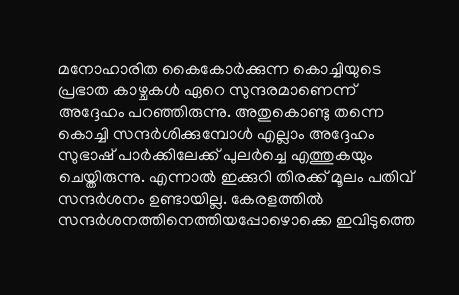മനോഹാരിത കൈകോര്‍ക്കുന്ന കൊച്ചിയുടെ പ്രഭാത കാഴ്ചകള്‍ ഏറെ സുന്ദരമാണെന്ന് അദ്ദേഹം പറഞ്ഞിരുന്നു. അതുകൊണ്ടു തന്നെ കൊച്ചി സന്ദര്‍ശിക്കുമ്പോള്‍ എല്ലാം അദ്ദേഹം സുഭാഷ് പാര്‍ക്കിലേക്ക് പുലര്‍ച്ചെ എത്തുകയും ചെയ്തിരുന്നു. എന്നാല്‍ ഇക്കുറി തിരക്ക് മൂലം പതിവ് സന്ദര്‍ശനം ഉണ്ടായില്ല. കേരളത്തില്‍ സന്ദര്‍ശനത്തിനെത്തിയപ്പോഴൊക്കെ ഇവിടുത്തെ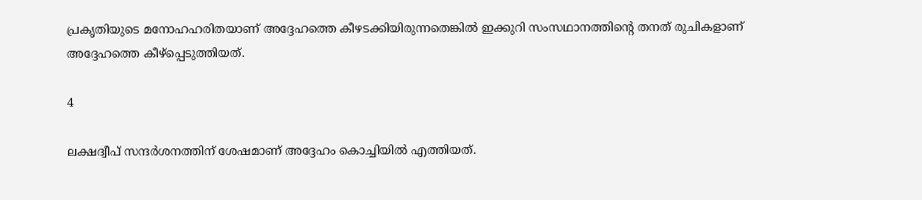പ്രകൃതിയുടെ മനോഹഹരിതയാണ് അദ്ദേഹത്തെ കീഴടക്കിയിരുന്നതെങ്കില്‍ ഇക്കുറി സംസഥാനത്തിന്റെ തനത് രുചികളാണ് അദ്ദേഹത്തെ കീഴ്പ്പെടുത്തിയത്.

4

ലക്ഷദ്വീപ് സന്ദര്‍ശനത്തിന് ശേഷമാണ് അദ്ദേഹം കൊച്ചിയില്‍ എത്തിയത്.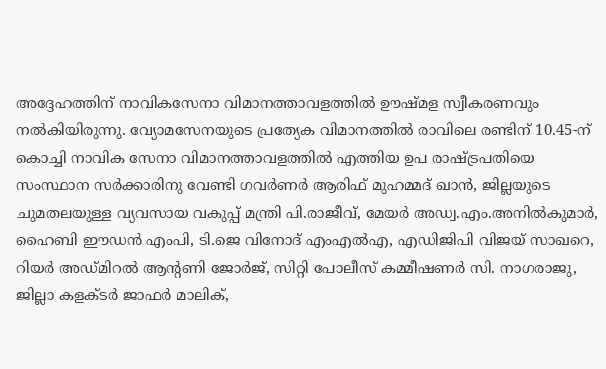അദ്ദേഹത്തിന് നാവികസേനാ വിമാനത്താവളത്തില്‍ ഊഷ്മള സ്വീകരണവും നല്‍കിയിരുന്നു. വ്യോമസേനയുടെ പ്രത്യേക വിമാനത്തില്‍ രാവിലെ രണ്ടിന് 10.45-ന് കൊച്ചി നാവിക സേനാ വിമാനത്താവളത്തില്‍ എത്തിയ ഉപ രാഷ്ട്രപതിയെ സംസ്ഥാന സര്‍ക്കാരിനു വേണ്ടി ഗവര്‍ണര്‍ ആരിഫ് മുഹമ്മദ് ഖാന്‍, ജില്ലയുടെ ചുമതലയുള്ള വ്യവസായ വകുപ്പ് മന്ത്രി പി.രാജീവ്, മേയര്‍ അഡ്വ.എം.അനില്‍കുമാര്‍, ഹൈബി ഈഡന്‍ എംപി, ടി.ജെ വിനോദ് എംഎല്‍എ, എഡിജിപി വിജയ് സാഖറെ, റിയര്‍ അഡ്മിറല്‍ ആന്റണി ജോര്‍ജ്, സിറ്റി പോലീസ് കമ്മീഷണര്‍ സി. നാഗരാജു, ജില്ലാ കളക്ടര്‍ ജാഫര്‍ മാലിക്,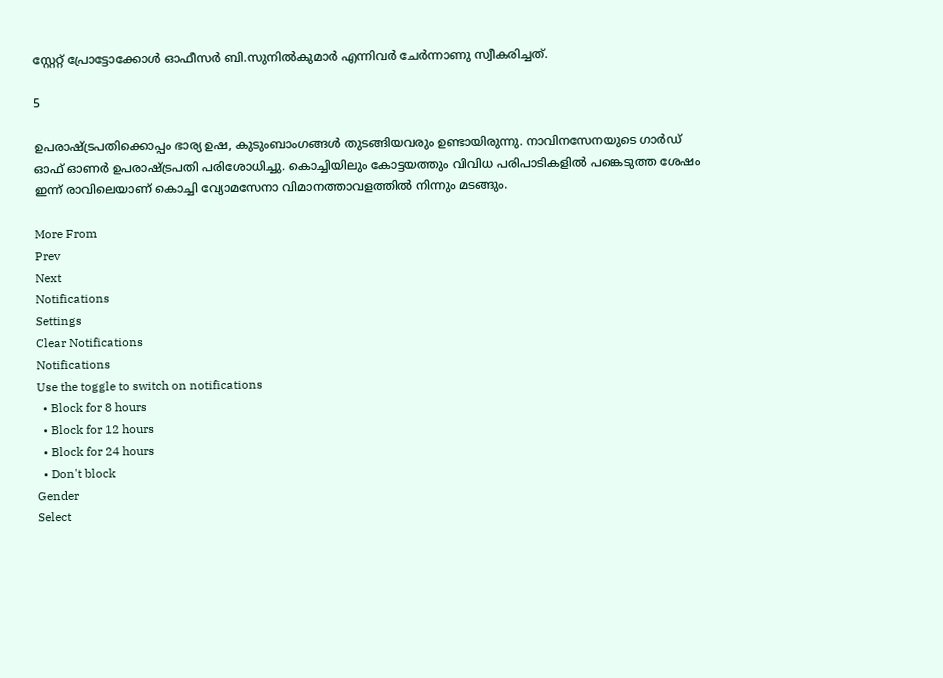സ്റ്റേറ്റ് പ്രോട്ടോക്കോള്‍ ഓഫീസര്‍ ബി.സുനില്‍കുമാര്‍ എന്നിവര്‍ ചേര്‍ന്നാണു സ്വീകരിച്ചത്.

5

ഉപരാഷ്ട്രപതിക്കൊപ്പം ഭാര്യ ഉഷ, കുടുംബാംഗങ്ങള്‍ തുടങ്ങിയവരും ഉണ്ടായിരുന്നു. നാവിനസേനയുടെ ഗാര്‍ഡ് ഓഫ് ഓണര്‍ ഉപരാഷ്ട്രപതി പരിശോധിച്ചു. കൊച്ചിയിലും കോട്ടയത്തും വിവിധ പരിപാടികളില്‍ പങ്കെടുത്ത ശേഷം ഇന്ന് രാവിലെയാണ് കൊച്ചി വ്യോമസേനാ വിമാനത്താവളത്തില്‍ നിന്നും മടങ്ങും.

More From
Prev
Next
Notifications
Settings
Clear Notifications
Notifications
Use the toggle to switch on notifications
  • Block for 8 hours
  • Block for 12 hours
  • Block for 24 hours
  • Don't block
Gender
Select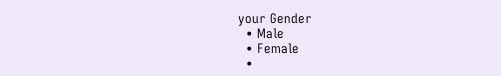your Gender
  • Male
  • Female
  •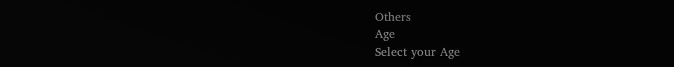Others
Age
Select your Age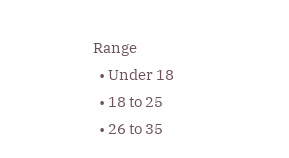Range
  • Under 18
  • 18 to 25
  • 26 to 35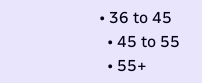• 36 to 45
  • 45 to 55
  • 55+